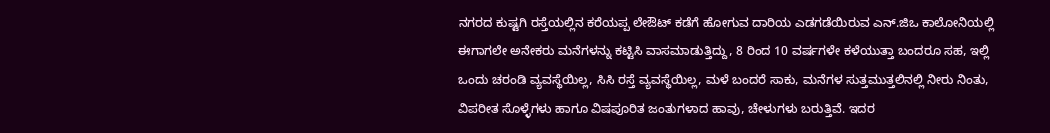ನಗರದ ಕುಷ್ಟಗಿ ರಸ್ತೆಯಲ್ಲಿನ ಕರೆಯಪ್ಪ ಲೇಔಟ್ ಕಡೆಗೆ ಹೋಗುವ ದಾರಿಯ ಎಡಗಡೆಯಿರುವ ಎನ್.ಜಿಒ ಕಾಲೋನಿಯಲ್ಲಿ ಈಗಾಗಲೇ ಅನೇಕರು ಮನೆಗಳನ್ನು ಕಟ್ಟಿಸಿ ವಾಸಮಾಡುತ್ತಿದ್ದು, 8 ರಿಂದ 10 ವರ್ಷಗಳೇ ಕಳೆಯುತ್ತಾ ಬಂದರೂ ಸಹ, ಇಲ್ಲಿ ಒಂದು ಚರಂಡಿ ವ್ಯವಸ್ಥೆಯಿಲ್ಲ, ಸಿಸಿ ರಸ್ತೆ ವ್ಯವಸ್ಥೆಯಿಲ್ಲ, ಮಳೆ ಬಂದರೆ ಸಾಕು, ಮನೆಗಳ ಸುತ್ತಮುತ್ತಲಿನಲ್ಲಿ ನೀರು ನಿಂತು, ವಿಪರೀತ ಸೊಳ್ಳೆಗಳು ಹಾಗೂ ವಿಷಪೂರಿತ ಜಂತುಗಳಾದ ಹಾವು, ಚೇಳುಗಳು ಬರುತ್ತಿವೆ. ಇದರ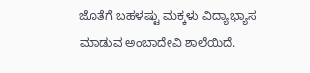ಜೊತೆಗೆ ಬಹಳಷ್ಟು ಮಕ್ಕಳು ವಿದ್ಯಾಭ್ಯಾಸ ಮಾಡುವ ಅಂಬಾದೇವಿ ಶಾಲೆಯಿದೆ.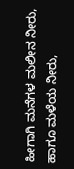ಹೀಗಾಗಿ ಮನೆಗಳ ಮಲೀನ ನೀರು, ಹಾಗೂ ಮಳೆಯ ನೀರು,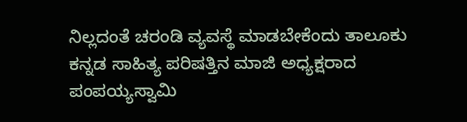ನಿಲ್ಲದಂತೆ ಚರಂಡಿ ವ್ಯವಸ್ಥೆ ಮಾಡಬೇಕೆಂದು ತಾಲೂಕು ಕನ್ನಡ ಸಾಹಿತ್ಯ ಪರಿಷತ್ತಿನ ಮಾಜಿ ಅಧ್ಯಕ್ಷರಾದ ಪಂಪಯ್ಯಸ್ವಾಮಿ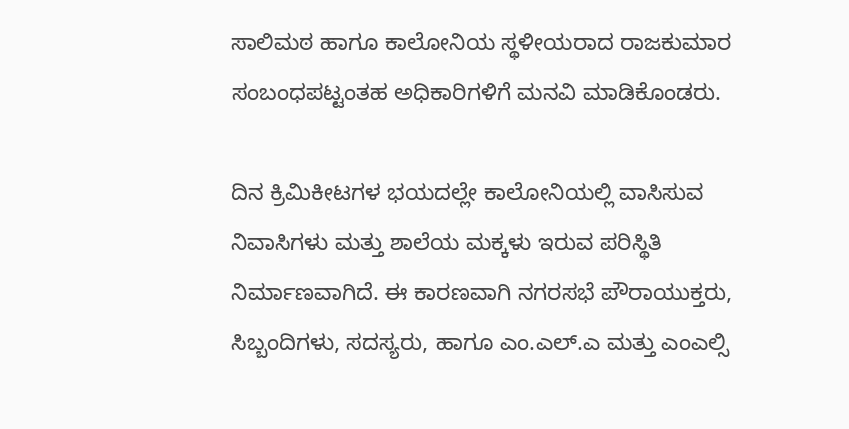ಸಾಲಿಮಠ ಹಾಗೂ ಕಾಲೋನಿಯ ಸ್ಥಳೀಯರಾದ ರಾಜಕುಮಾರ ಸಂಬಂಧಪಟ್ಟಂತಹ ಅಧಿಕಾರಿಗಳಿಗೆ ಮನವಿ ಮಾಡಿಕೊಂಡರು.

ದಿನ ಕ್ರಿಮಿಕೀಟಗಳ ಭಯದಲ್ಲೇ ಕಾಲೋನಿಯಲ್ಲಿ ವಾಸಿಸುವ ನಿವಾಸಿಗಳು ಮತ್ತು ಶಾಲೆಯ ಮಕ್ಕಳು ಇರುವ ಪರಿಸ್ಥಿತಿ ನಿರ್ಮಾಣವಾಗಿದೆ. ಈ ಕಾರಣವಾಗಿ ನಗರಸಭೆ ಪೌರಾಯುಕ್ತರು, ಸಿಬ್ಬಂದಿಗಳು, ಸದಸ್ಯರು, ಹಾಗೂ ಎಂ.ಎಲ್.ಎ ಮತ್ತು ಎಂಎಲ್ಸಿ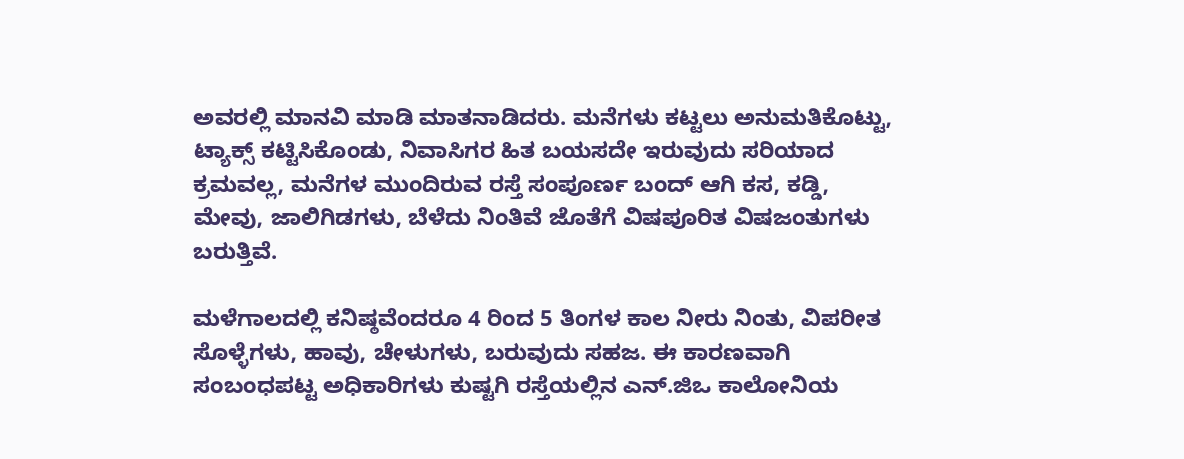ಅವರಲ್ಲಿ ಮಾನವಿ ಮಾಡಿ ಮಾತನಾಡಿದರು. ಮನೆಗಳು ಕಟ್ಟಲು ಅನುಮತಿಕೊಟ್ಟು, ಟ್ಯಾಕ್ಸ್ ಕಟ್ಟಿಸಿಕೊಂಡು, ನಿವಾಸಿಗರ ಹಿತ ಬಯಸದೇ ಇರುವುದು ಸರಿಯಾದ ಕ್ರಮವಲ್ಲ, ಮನೆಗಳ ಮುಂದಿರುವ ರಸ್ತೆ ಸಂಪೂರ್ಣ ಬಂದ್ ಆಗಿ ಕಸ, ಕಡ್ಡಿ, ಮೇವು, ಜಾಲಿಗಿಡಗಳು, ಬೆಳೆದು ನಿಂತಿವೆ ಜೊತೆಗೆ ವಿಷಪೂರಿತ ವಿಷಜಂತುಗಳು ಬರುತ್ತಿವೆ.

ಮಳೆಗಾಲದಲ್ಲಿ ಕನಿಷ್ಠವೆಂದರೂ 4 ರಿಂದ 5 ತಿಂಗಳ ಕಾಲ ನೀರು ನಿಂತು, ವಿಪರೀತ ಸೊಳ್ಳೆಗಳು, ಹಾವು, ಚೇಳುಗಳು, ಬರುವುದು ಸಹಜ. ಈ ಕಾರಣವಾಗಿ ಸಂಬಂಧಪಟ್ಟ ಅಧಿಕಾರಿಗಳು ಕುಷ್ಟಗಿ ರಸ್ತೆಯಲ್ಲಿನ ಎನ್.ಜಿಒ ಕಾಲೋನಿಯ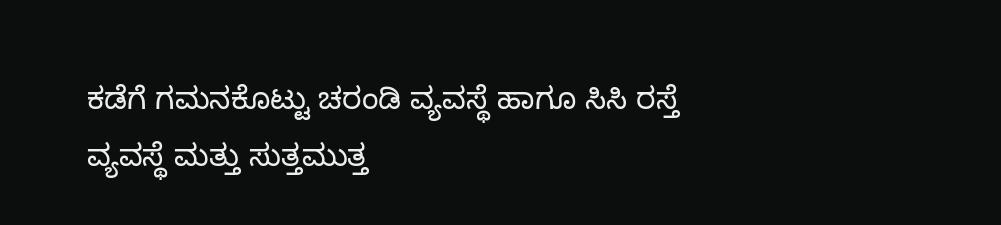ಕಡೆಗೆ ಗಮನಕೊಟ್ಟು ಚರಂಡಿ ವ್ಯವಸ್ಥೆ ಹಾಗೂ ಸಿಸಿ ರಸ್ತೆ ವ್ಯವಸ್ಥೆ ಮತ್ತು ಸುತ್ತಮುತ್ತ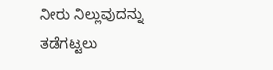ನೀರು ನಿಲ್ಲುವುದನ್ನು ತಡೆಗಟ್ಟಲು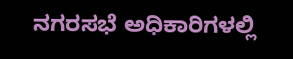ನಗರಸಭೆ ಅಧಿಕಾರಿಗಳಲ್ಲಿ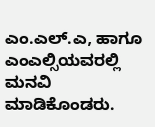ಎಂ.ಎಲ್.ಎ, ಹಾಗೂ ಎಂಎಲ್ಸಿಯವರಲ್ಲಿ ಮನವಿ ಮಾಡಿಕೊಂಡರು.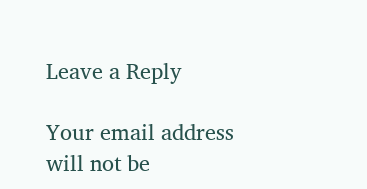Leave a Reply

Your email address will not be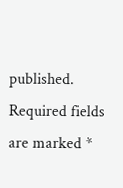published. Required fields are marked *